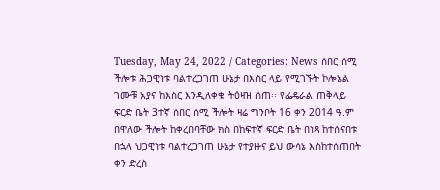Tuesday, May 24, 2022 / Categories: News ሰበር ሰሚ ችሎቱ ሕጋዊነቱ ባልተረጋገጠ ሁኔታ በእስር ላይ የሚገኙት ኮሎኔል ገሙቹ አያና ከእስር እንዲለቀቁ ትዕዛዝ ሰጠ፡፡ የፌዴራል ጠቅላይ ፍርድ ቤት 3ተኛ ሰበር ሰሚ ችሎት ዛሬ ግንቦት 16 ቀን 2014 ዓ.ም በዋለው ችሎት ከቀረበባቸው ክስ በከፍተኛ ፍርድ ቤት በነጻ ከተሰናበቱ በኋላ ህጋዊነቱ ባልተረጋገጠ ሁኔታ የተያዙና ይህ ውሳኔ እስከተሰጠበት ቀን ድረስ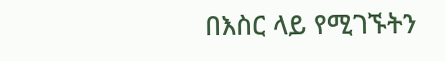በእስር ላይ የሚገኙትን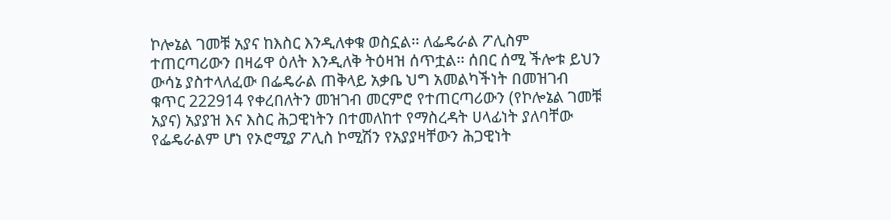ኮሎኔል ገመቹ አያና ከእስር እንዲለቀቁ ወስኗል፡፡ ለፌዴራል ፖሊስም ተጠርጣሪውን በዛሬዋ ዕለት እንዲለቅ ትዕዛዝ ሰጥቷል፡፡ ሰበር ሰሚ ችሎቱ ይህን ውሳኔ ያስተላለፈው በፌዴራል ጠቅላይ አቃቤ ህግ አመልካችነት በመዝገብ ቁጥር 222914 የቀረበለትን መዝገብ መርምሮ የተጠርጣሪውን (የኮሎኔል ገመቹ አያና) አያያዝ እና እስር ሕጋዊነትን በተመለከተ የማስረዳት ሀላፊነት ያለባቸው የፌዴራልም ሆነ የኦሮሚያ ፖሊስ ኮሚሽን የአያያዛቸውን ሕጋዊነት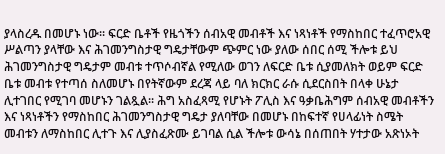ያላስረዱ በመሆኑ ነው፡፡ ፍርድ ቤቶች የዜጎችን ሰብአዊ መብቶች እና ነጻነቶች የማስከበር ተፈጥሮአዊ ሥልጣን ያላቸው እና ሕገመንግስታዊ ግዴታቸውም ጭምር ነው ያለው ሰበር ሰሚ ችሎቱ ይህ ሕገመንግስታዊ ግዴታም መብቱ ተጥሶብኛል የሚለው ወገን ለፍርድ ቤቱ ሲያመለክት ወይም ፍርድ ቤቱ መብቱ የተጣሰ ስለመሆኑ በየትኛውም ደረጃ ላይ ባለ ክርክር ራሱ ሲደርስበት በላቀ ሁኔታ ሊተገበር የሚገባ መሆኑን ገልጿል፡፡ ሕግ አስፈጻሚ የሆኑት ፖሊስ እና ዓቃቤሕግም ሰብአዊ መብቶችን እና ነጻነቶችን የማስከበር ሕገመንግስታዊ ግዴታ ያለባቸው በመሆኑ በከፍተኛ የሀላፊነት ስሜት መብቱን ለማስከበር ሊተጉ እና ሊያስፈጽሙ ይገባል ሲል ችሎቱ ውሳኔ በሰጠበት ሃተታው አጽነኦት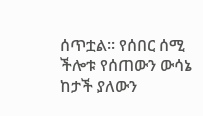ሰጥቷል፡፡ የሰበር ሰሚ ችሎቱ የሰጠውን ውሳኔ ከታች ያለውን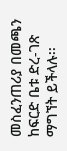መስፈንጠሪያ በመጫን ከፍርድ ቤቱ ድረ-ገጽ ማግኘት ይችላሉ፡፡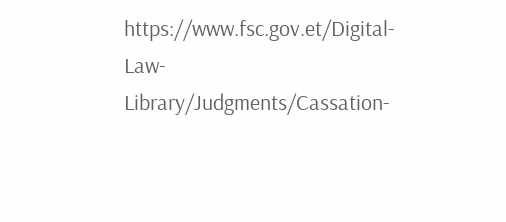https://www.fsc.gov.et/Digital-Law-Library/Judgments/Cassation-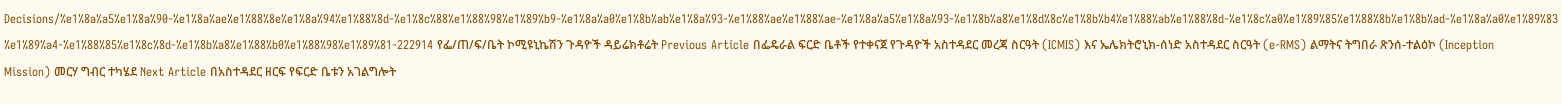Decisions/%e1%8a%a5%e1%8a%90-%e1%8a%ae%e1%88%8e%e1%8a%94%e1%88%8d-%e1%8c%88%e1%88%98%e1%89%b9-%e1%8a%a0%e1%8b%ab%e1%8a%93-%e1%88%ae%e1%88%ae-%e1%8a%a5%e1%8a%93-%e1%8b%a8%e1%8d%8c%e1%8b%b4%e1%88%ab%e1%88%8d-%e1%8c%a0%e1%89%85%e1%88%8b%e1%8b%ad-%e1%8a%a0%e1%89%83%e1%89%a4-%e1%88%85%e1%8c%8d-%e1%8b%a8%e1%88%b0%e1%88%98%e1%89%81-222914 የፌ/ጠ/ፍ/ቤት ኮሚዩኒኬሽን ጉዳዮች ዳይሬክቶሬት Previous Article በፌዴራል ፍርድ ቤቶች የተቀናጀ የጉዳዮች አስተዳደር መረጃ ስርዓት (ICMIS) እና ኤሌክትሮኒክ-ሰነድ አስተዳደር ስርዓት (e-RMS) ልማትና ትግበራ ጽንሰ-ተልዕኮ (Inception Mission) መርሃ ግብር ተካሄደ Next Article በአስተዳደር ዘርፍ የፍርድ ቤቱን አገልግሎት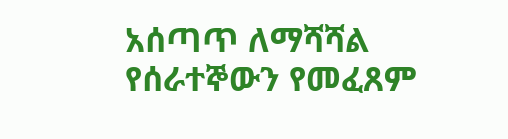አሰጣጥ ለማሻሻል የሰራተኞውን የመፈጸም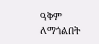ዓቅም ለማጎልበት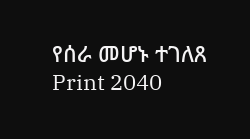የሰራ መሆኑ ተገለጸ Print 2040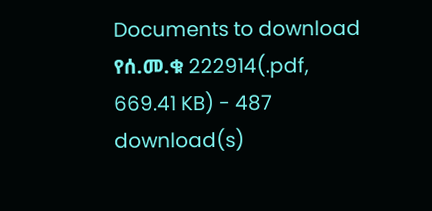Documents to download የሰ.መ.ቁ 222914(.pdf, 669.41 KB) - 487 download(s)